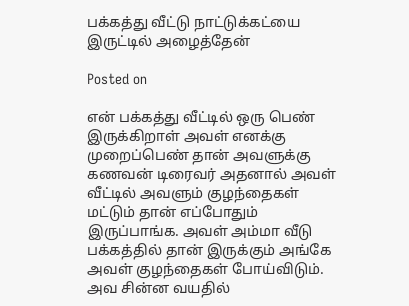பக்கத்து வீட்டு நாட்டுக்கட்யை இருட்டில் அழைத்தேன்

Posted on

என் பக்கத்து வீட்டில் ஒரு பெண் இருக்கிறாள் அவள் எனக்கு முறைப்பெண் தான் அவளுக்கு கணவன் டிரைவர் அதனால் அவள் வீட்டில் அவளும் குழந்தைகள் மட்டும் தான் எப்போதும் இருப்பாங்க. அவள் அம்மா வீடு பக்கத்தில் தான் இருக்கும் அங்கே அவள் குழந்தைகள் போய்விடும். அவ சின்ன வயதில்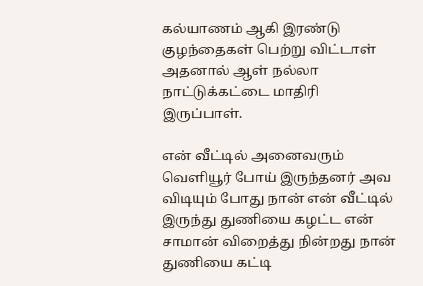கல்யாணம் ஆகி இரண்டு குழந்தைகள் பெற்று விட்டாள் அதனால் ஆள் நல்லா நாட்டுக்கட்டை மாதிரி இருப்பாள்.

என் வீட்டில் அனைவரும் வெளியூர் போய் இருந்தனர் அவ விடியும் போது நான் என் வீட்டில் இருந்து துணியை கழட்ட என் சாமான் விறைத்து நின்றது நான் துணியை கட்டி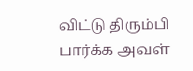விட்டு திரும்பி பார்க்க அவள்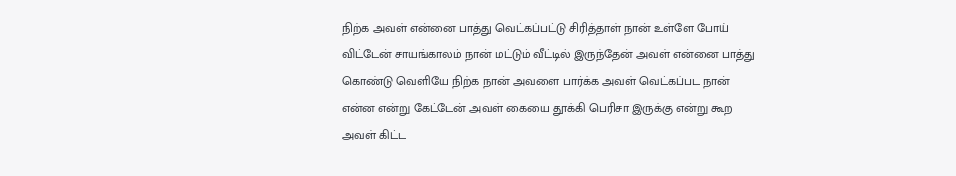நிற்க அவள் என்னை பாத்து வெட்கப்பட்டு சிரித்தாள் நான் உள்ளே போய் விட்டேன் சாயங்காலம் நான் மட்டும் வீட்டில் இருந்தேன் அவள் என்னை பாத்து கொண்டு வெளியே நிற்க நான் அவளை பார்க்க அவள் வெட்கப்பட நான் என்ன என்று கேட்டேன் அவள் கையை தூக்கி பெரிசா இருக்கு என்று கூற அவள் கிட்ட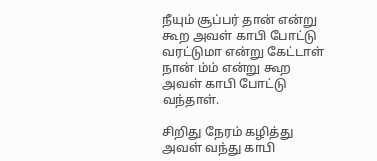நீயும் சூப்பர் தான் என்று கூற அவள் காபி போட்டு வரட்டுமா என்று கேட்டாள் நான் ம்ம் என்று கூற அவள் காபி போட்டு வந்தாள்.

சிறிது நேரம் கழித்து அவள் வந்து காபி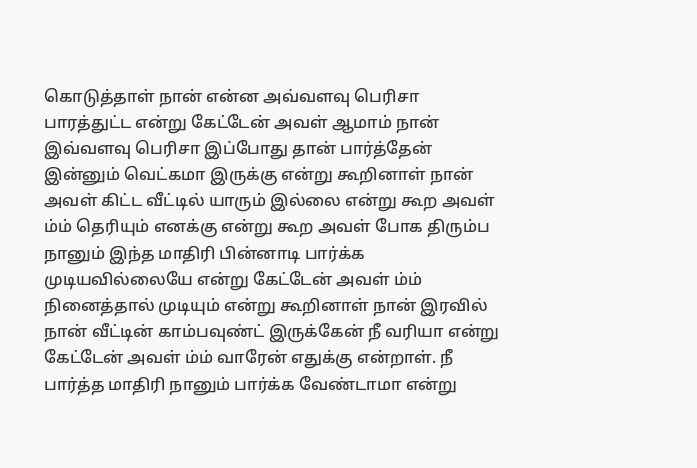கொடுத்தாள் நான் என்ன அவ்வளவு பெரிசா பாரத்துட்ட என்று கேட்டேன் அவள் ஆமாம் நான் இவ்வளவு பெரிசா இப்போது தான் பார்த்தேன் இன்னும் வெட்கமா இருக்கு என்று கூறினாள் நான் அவள் கிட்ட வீட்டில் யாரும் இல்லை என்று கூற அவள் ம்ம் தெரியும் எனக்கு என்று கூற அவள் போக திரும்ப நானும் இந்த மாதிரி பின்னாடி பார்க்க முடியவில்லையே என்று கேட்டேன் அவள் ம்ம் நினைத்தால் முடியும் என்று கூறினாள் நான் இரவில் நான் வீட்டின் காம்பவுண்ட் இருக்கேன் நீ வரியா என்று கேட்டேன் அவள் ம்ம் வாரேன் எதுக்கு என்றாள். நீ பார்த்த மாதிரி நானும் பார்க்க வேண்டாமா என்று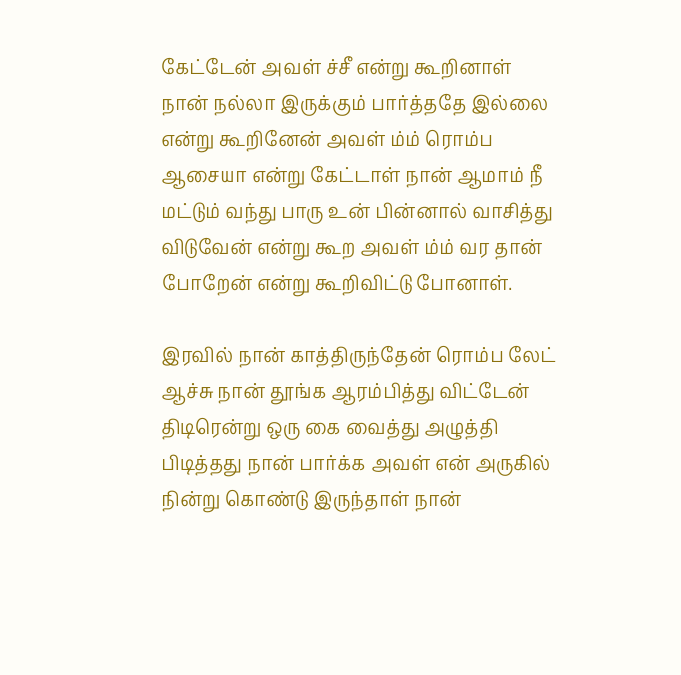கேட்டேன் அவள் ச்சீ என்று கூறினாள் நான் நல்லா இருக்கும் பார்த்ததே இல்லை என்று கூறினேன் அவள் ம்ம் ரொம்ப ஆசையா என்று கேட்டாள் நான் ஆமாம் நீ மட்டும் வந்து பாரு உன் பின்னால் வாசித்து விடுவேன் என்று கூற அவள் ம்ம் வர தான் போறேன் என்று கூறிவிட்டு போனாள்.

இரவில் நான் காத்திருந்தேன் ரொம்ப லேட் ஆச்சு நான் தூங்க ஆரம்பித்து விட்டேன் திடிரென்று ஒரு கை வைத்து அழுத்தி பிடித்தது நான் பார்க்க அவள் என் அருகில் நின்று கொண்டு இருந்தாள் நான்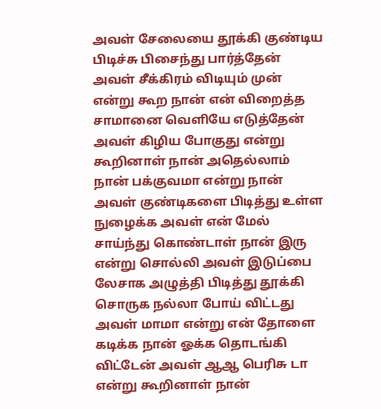அவள் சேலையை தூக்கி குண்டிய பிடிச்சு பிசைந்து பார்த்தேன் அவள் சீக்கிரம் விடியும் முன் என்று கூற நான் என் விறைத்த சாமானை வெளியே எடுத்தேன் அவள் கிழிய போகுது என்று கூறினாள் நான் அதெல்லாம் நான் பக்குவமா என்று நான் அவள் குண்டிகளை பிடித்து உள்ள நுழைக்க அவள் என் மேல் சாய்ந்து கொண்டாள் நான் இரு என்று சொல்லி அவள் இடுப்பை லேசாக அழுத்தி பிடித்து தூக்கி சொருக நல்லா போய் விட்டது அவள் மாமா என்று என் தோளை கடிக்க நான் ஓக்க தொடங்கி விட்டேன் அவள் ஆஆ பெரிசு டா என்று கூறினாள் நான்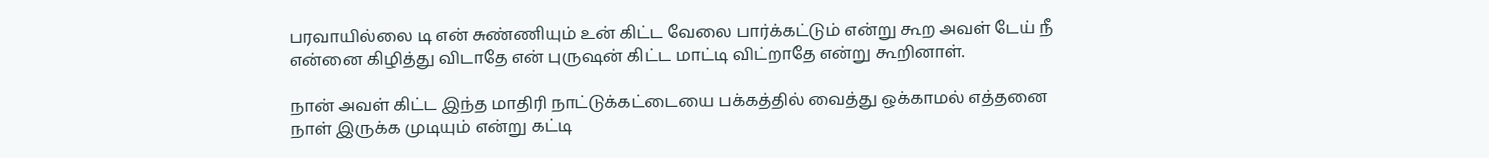பரவாயில்லை டி என் சுண்ணியும் உன் கிட்ட வேலை பார்க்கட்டும் என்று கூற அவள் டேய் நீ என்னை கிழித்து விடாதே என் புருஷன் கிட்ட மாட்டி விட்றாதே என்று கூறினாள்.

நான் அவள் கிட்ட இந்த மாதிரி நாட்டுக்கட்டையை பக்கத்தில் வைத்து ஒக்காமல் எத்தனை நாள் இருக்க முடியும் என்று கட்டி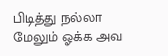பிடித்து நல்லா மேலும் ஓக்க அவ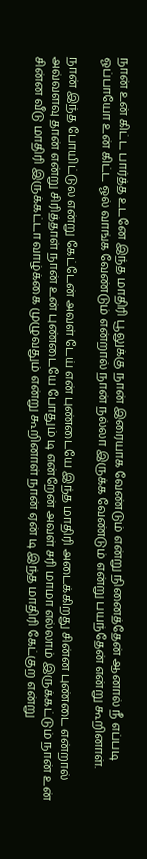நான் உன் கிட்ட பார்த்த உடனே இந்த மாதிரி பூலுக்கு நான் இரையாக வேண்டும் என்று நினைத்தேன் ஆனால் நீ எப்படி ஓப்பாயோ உன் கிட்ட ஓல் வாங்க வேண்டும் என்றால் நான் நல்லா இருக்க‌ வேண்டும் என்று பயந்தேன் என்று கூறினாள்.

நான் இந்த போயிட்டுல என்று கேட்டேன் அவள் டேய் என் புண்டையே இந்த மாதிரி அடைக்கிறது சின்ன புண்டை என்றால் அவ்வளவு தான் என்று சிரித்தாள் நான் உன் புண்டையே போதும் டி என்றேன் அவள் சரி மாமா எல்லாம் இருக்கட்டும் நான் உன் சின்ன வீடு மாதிரி இருக்கட்டா வாழ்க்கை முழுவதும் என்று கூறினாள் நான் ஏன் டி இந்த மாதிரி கேட்குற என்று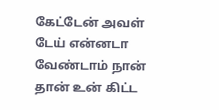கேட்டேன் அவள் டேய் என்னடா வேண்டாம் நான் தான் உன் கிட்ட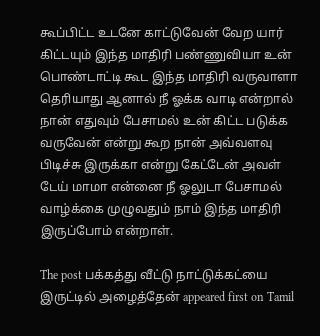கூப்பிட்ட உடனே காட்டுவேன் வேற யார் கிட்டயும் இந்த மாதிரி பண்ணுவியா உன் பொண்டாட்டி கூட இந்த மாதிரி வருவாளா தெரியாது ஆனால் நீ ஓக்க வாடி என்றால் நான் எதுவும் பேசாமல் உன் கிட்ட படுக்க வருவேன் என்று கூற நான் அவ்வளவு பிடிச்சு இருக்கா என்று கேட்டேன் அவள் டேய் மாமா என்னை நீ ஓலுடா பேசாமல் வாழ்க்கை முழுவதும் நாம் இந்த மாதிரி இருப்போம் என்றாள்.

The post பக்கத்து வீட்டு நாட்டுக்கட்யை இருட்டில் அழைத்தேன் appeared first on Tamil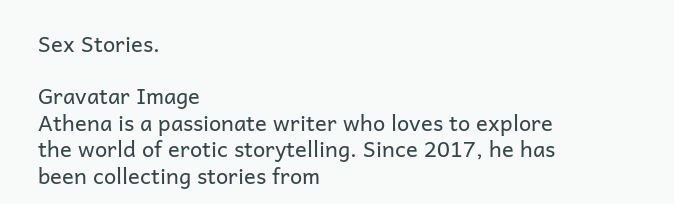Sex Stories.

Gravatar Image
Athena is a passionate writer who loves to explore the world of erotic storytelling. Since 2017, he has been collecting stories from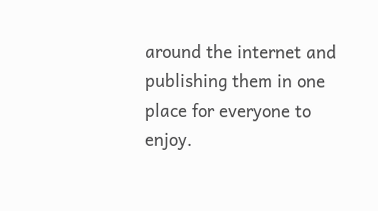around the internet and publishing them in one place for everyone to enjoy.